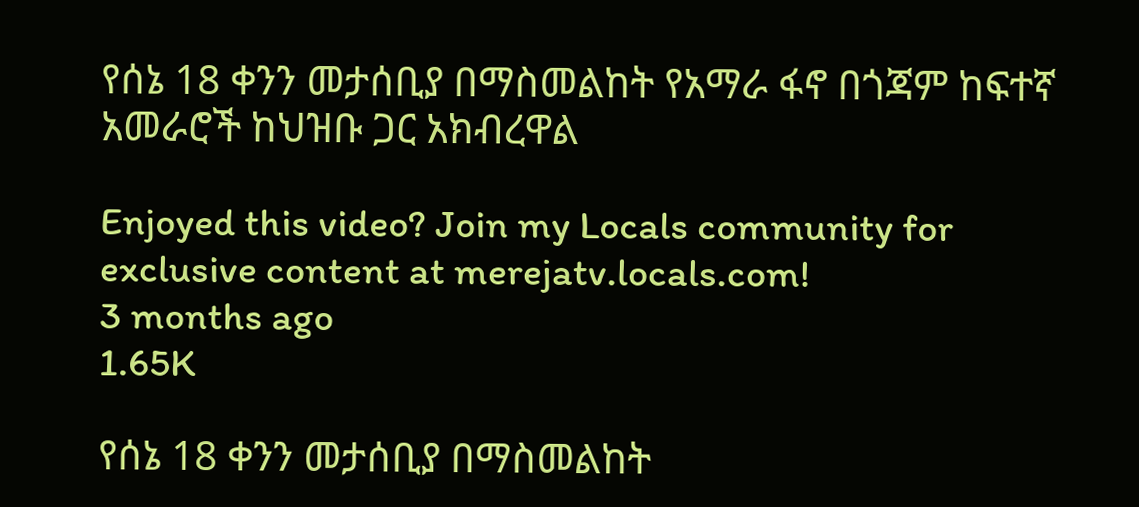የሰኔ 18 ቀንን መታሰቢያ በማስመልከት የአማራ ፋኖ በጎጃም ከፍተኛ አመራሮች ከህዝቡ ጋር አክብረዋል

Enjoyed this video? Join my Locals community for exclusive content at merejatv.locals.com!
3 months ago
1.65K

የሰኔ 18 ቀንን መታሰቢያ በማስመልከት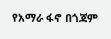የአማራ ፋኖ በጎጃም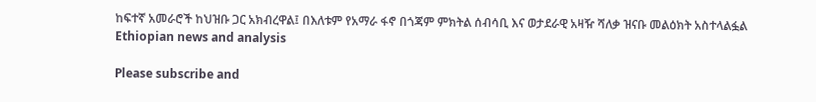ከፍተኛ አመራሮች ከህዝቡ ጋር አክብረዋል፤ በእለቱም የአማራ ፋኖ በጎጃም ምክትል ሰብሳቢ እና ወታደራዊ አዛዥ ሻለቃ ዝናቡ መልዕክት አስተላልፏል
Ethiopian news and analysis

Please subscribe and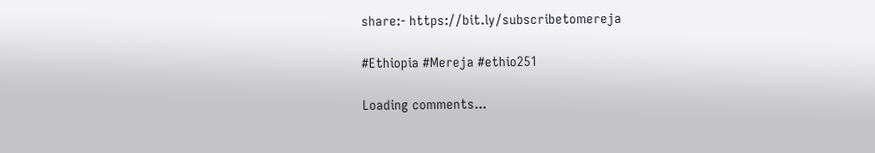share:- https://bit.ly/subscribetomereja

#Ethiopia #Mereja #ethio251

Loading comments...